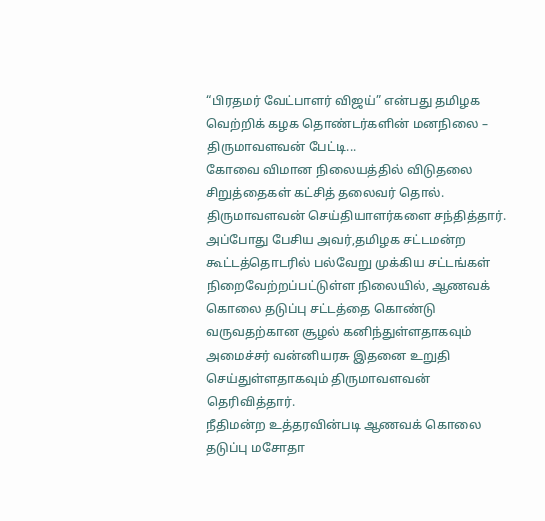“பிரதமர் வேட்பாளர் விஜய்” என்பது தமிழக வெற்றிக் கழக தொண்டர்களின் மனநிலை – திருமாவளவன் பேட்டி...
கோவை விமான நிலையத்தில் விடுதலை சிறுத்தைகள் கட்சித் தலைவர் தொல். திருமாவளவன் செய்தியாளர்களை சந்தித்தார்.
அப்போது பேசிய அவர்,தமிழக சட்டமன்ற கூட்டத்தொடரில் பல்வேறு முக்கிய சட்டங்கள் நிறைவேற்றப்பட்டுள்ள நிலையில், ஆணவக் கொலை தடுப்பு சட்டத்தை கொண்டு வருவதற்கான சூழல் கனிந்துள்ளதாகவும் அமைச்சர் வன்னியரசு இதனை உறுதி செய்துள்ளதாகவும் திருமாவளவன் தெரிவித்தார்.
நீதிமன்ற உத்தரவின்படி ஆணவக் கொலை தடுப்பு மசோதா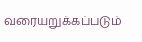வரையறுக்கப்படும்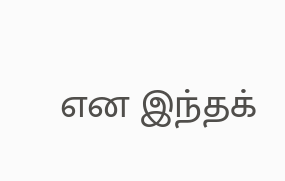என இந்தக்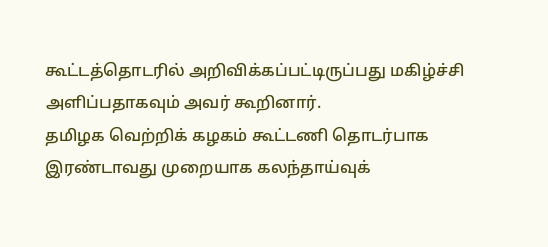கூட்டத்தொடரில் அறிவிக்கப்பட்டிருப்பது மகிழ்ச்சி அளிப்பதாகவும் அவர் கூறினார்.
தமிழக வெற்றிக் கழகம் கூட்டணி தொடர்பாக இரண்டாவது முறையாக கலந்தாய்வுக்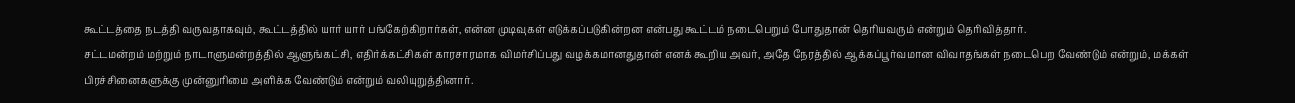கூட்டத்தை நடத்தி வருவதாகவும், கூட்டத்தில் யார் யார் பங்கேற்கிறார்கள், என்ன முடிவுகள் எடுக்கப்படுகின்றன என்பது கூட்டம் நடைபெறும் போதுதான் தெரியவரும் என்றும் தெரிவித்தார்.
சட்டமன்றம் மற்றும் நாடாளுமன்றத்தில் ஆளுங்கட்சி, எதிர்க்கட்சிகள் காரசாரமாக விமர்சிப்பது வழக்கமானதுதான் எனக் கூறிய அவர், அதே நேரத்தில் ஆக்கப்பூர்வமான விவாதங்கள் நடைபெற வேண்டும் என்றும், மக்கள் பிரச்சினைகளுக்கு முன்னுரிமை அளிக்க வேண்டும் என்றும் வலியுறுத்தினார்.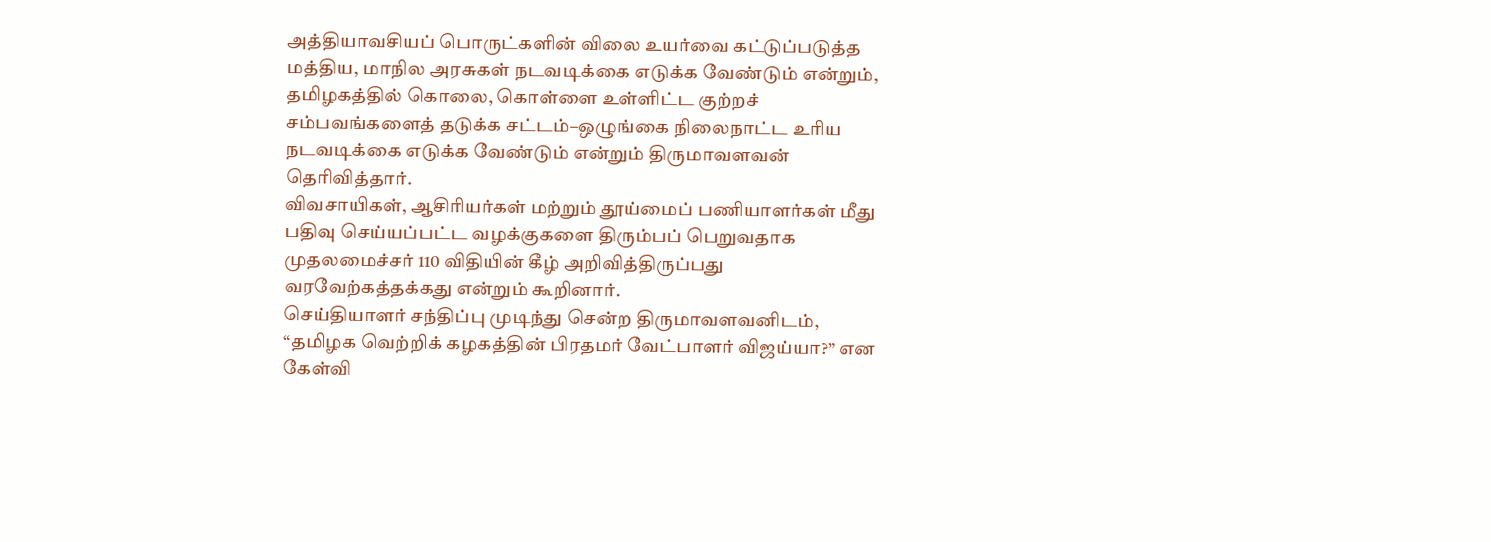அத்தியாவசியப் பொருட்களின் விலை உயர்வை கட்டுப்படுத்த மத்திய, மாநில அரசுகள் நடவடிக்கை எடுக்க வேண்டும் என்றும், தமிழகத்தில் கொலை, கொள்ளை உள்ளிட்ட குற்றச் சம்பவங்களைத் தடுக்க சட்டம்–ஒழுங்கை நிலைநாட்ட உரிய நடவடிக்கை எடுக்க வேண்டும் என்றும் திருமாவளவன் தெரிவித்தார்.
விவசாயிகள், ஆசிரியர்கள் மற்றும் தூய்மைப் பணியாளர்கள் மீது பதிவு செய்யப்பட்ட வழக்குகளை திரும்பப் பெறுவதாக முதலமைச்சர் 110 விதியின் கீழ் அறிவித்திருப்பது வரவேற்கத்தக்கது என்றும் கூறினார்.
செய்தியாளர் சந்திப்பு முடிந்து சென்ற திருமாவளவனிடம், “தமிழக வெற்றிக் கழகத்தின் பிரதமர் வேட்பாளர் விஜய்யா?” என கேள்வி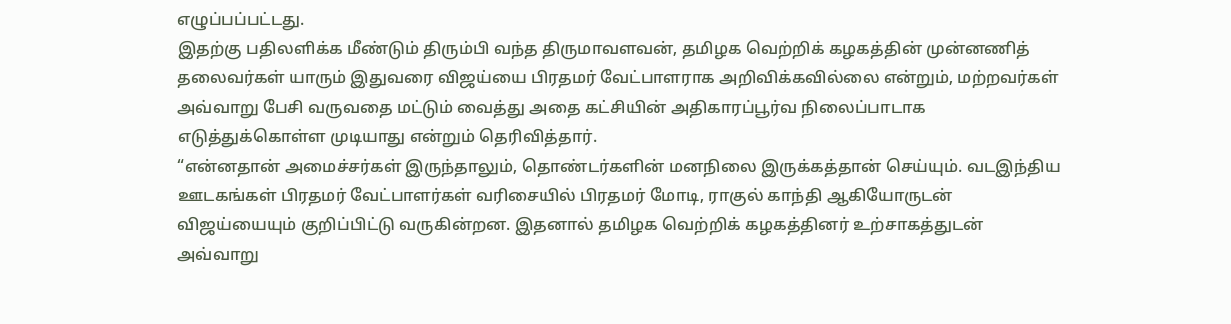எழுப்பப்பட்டது.
இதற்கு பதிலளிக்க மீண்டும் திரும்பி வந்த திருமாவளவன், தமிழக வெற்றிக் கழகத்தின் முன்னணித் தலைவர்கள் யாரும் இதுவரை விஜய்யை பிரதமர் வேட்பாளராக அறிவிக்கவில்லை என்றும், மற்றவர்கள் அவ்வாறு பேசி வருவதை மட்டும் வைத்து அதை கட்சியின் அதிகாரப்பூர்வ நிலைப்பாடாக எடுத்துக்கொள்ள முடியாது என்றும் தெரிவித்தார்.
“என்னதான் அமைச்சர்கள் இருந்தாலும், தொண்டர்களின் மனநிலை இருக்கத்தான் செய்யும். வடஇந்திய ஊடகங்கள் பிரதமர் வேட்பாளர்கள் வரிசையில் பிரதமர் மோடி, ராகுல் காந்தி ஆகியோருடன் விஜய்யையும் குறிப்பிட்டு வருகின்றன. இதனால் தமிழக வெற்றிக் கழகத்தினர் உற்சாகத்துடன் அவ்வாறு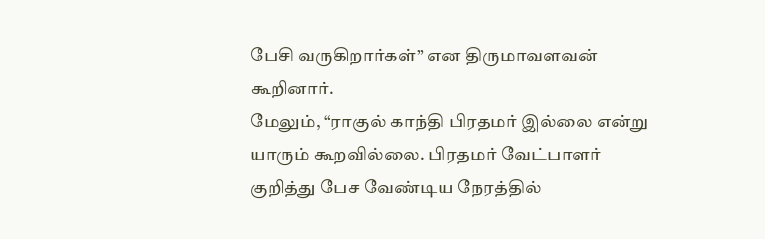பேசி வருகிறார்கள்” என திருமாவளவன் கூறினார்.
மேலும், “ராகுல் காந்தி பிரதமர் இல்லை என்று யாரும் கூறவில்லை. பிரதமர் வேட்பாளர் குறித்து பேச வேண்டிய நேரத்தில்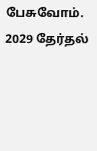பேசுவோம். 2029 தேர்தல்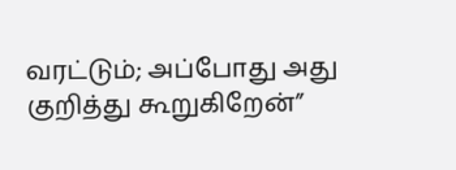வரட்டும்; அப்போது அது குறித்து கூறுகிறேன்”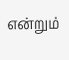என்றும்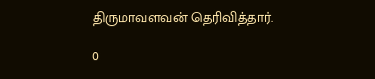திருமாவளவன் தெரிவித்தார்.

0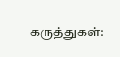கருத்துகள்: